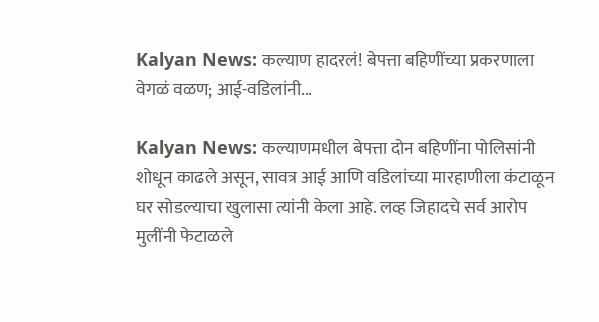Kalyan News: कल्याण हादरलं! बेपत्ता बहिणींच्या प्रकरणाला वेगळं वळण; आई-वडिलांनी...

Kalyan News: कल्याणमधील बेपत्ता दोन बहिणींना पोलिसांनी शोधून काढले असून, सावत्र आई आणि वडिलांच्या मारहाणीला कंटाळून घर सोडल्याचा खुलासा त्यांनी केला आहे. लव्ह जिहादचे सर्व आरोप मुलींनी फेटाळले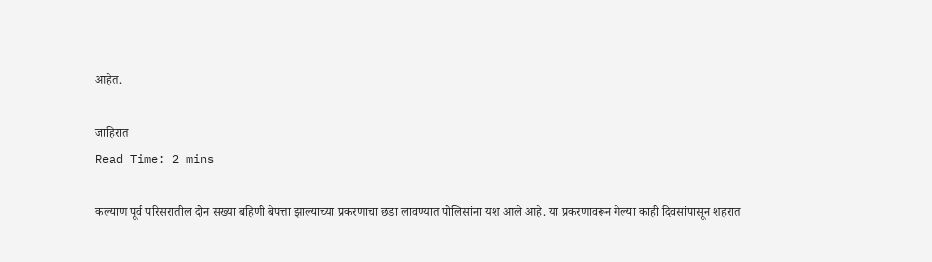आहेत.

जाहिरात
Read Time: 2 mins

कल्याण पूर्व परिसरातील दोन सख्या बहिणी बेपत्ता झाल्याच्या प्रकरणाचा छडा लावण्यात पोलिसांना यश आले आहे. या प्रकरणावरून गेल्या काही दिवसांपासून शहरात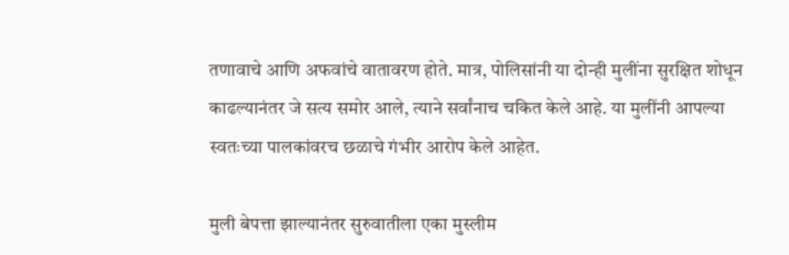तणावाचे आणि अफवांचे वातावरण होते. मात्र, पोलिसांनी या दोन्ही मुलींना सुरक्षित शोधून काढल्यानंतर जे सत्य समोर आले, त्याने सर्वांनाच चकित केले आहे. या मुलींनी आपल्या स्वतःच्या पालकांवरच छळाचे गंभीर आरोप केले आहेत.

मुली बेपत्ता झाल्यानंतर सुरुवातीला एका मुस्लीम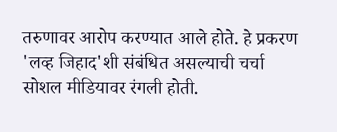तरुणावर आरोप करण्यात आले होते. हे प्रकरण 'लव्ह जिहाद'शी संबंधित असल्याची चर्चा सोशल मीडियावर रंगली होती.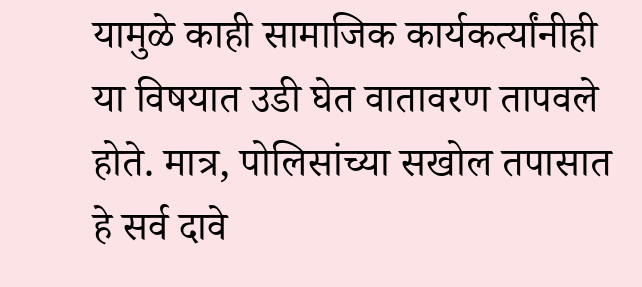यामुळे काही सामाजिक कार्यकर्त्यांनीही या विषयात उडी घेत वातावरण तापवले होते. मात्र, पोलिसांच्या सखोल तपासात हे सर्व दावे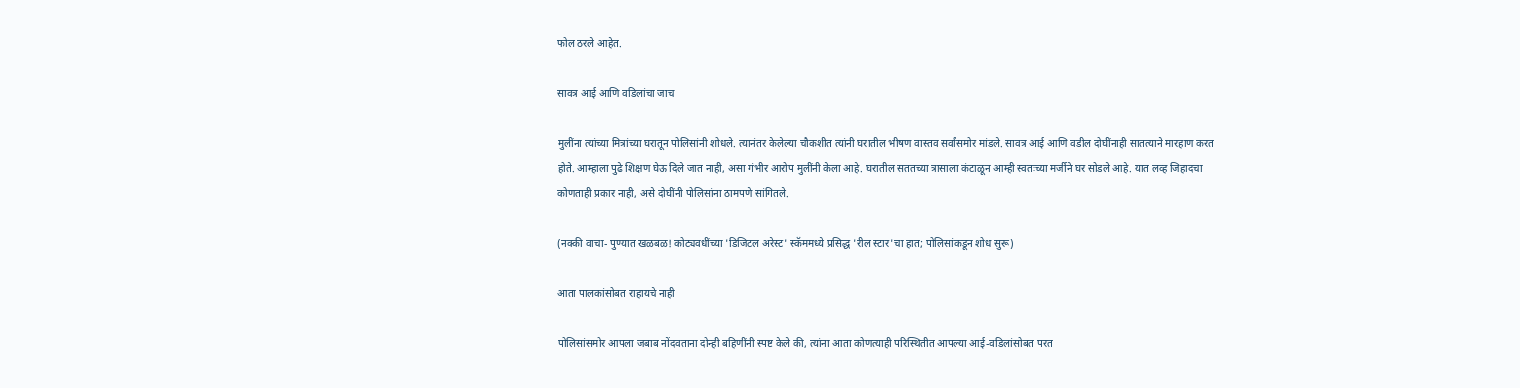फोल ठरले आहेत.

सावत्र आई आणि वडिलांचा जाच

मुलींना त्यांच्या मित्रांच्या घरातून पोलिसांनी शोधले. त्यानंतर केलेल्या चौकशीत त्यांनी घरातील भीषण वास्तव सर्वांसमोर मांडले. सावत्र आई आणि वडील दोघींनाही सातत्याने मारहाण करत होते. आम्हाला पुढे शिक्षण घेऊ दिले जात नाही, असा गंभीर आरोप मुलींनी केला आहे. घरातील सततच्या त्रासाला कंटाळून आम्ही स्वतःच्या मर्जीने घर सोडले आहे. यात लव्ह जिहादचा कोणताही प्रकार नाही, असे दोघींनी पोलिसांना ठामपणे सांगितले.

(नक्की वाचा- पुण्यात खळबळ! कोट्यवधींच्या 'डिजिटल अरेस्ट' स्कॅममध्ये प्रसिद्ध 'रील स्टार'चा हात; पोलिसांकडून शोध सुरू)

आता पालकांसोबत राहायचे नाही

पोलिसांसमोर आपला जबाब नोंदवताना दोन्ही बहिणींनी स्पष्ट केले की, त्यांना आता कोणत्याही परिस्थितीत आपल्या आई-वडिलांसोबत परत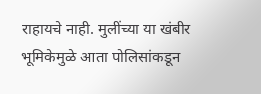राहायचे नाही. मुलींच्या या खंबीर भूमिकेमुळे आता पोलिसांकडून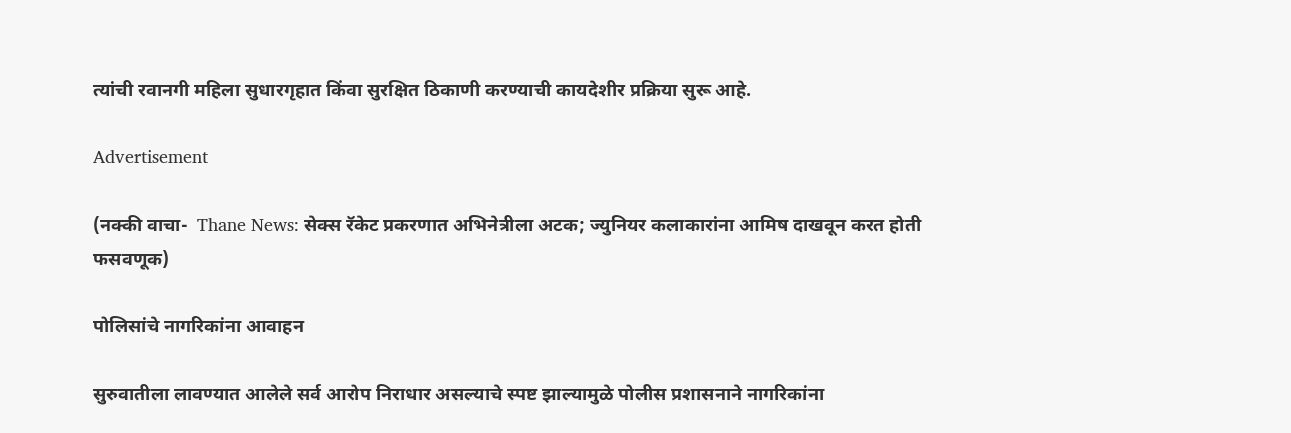त्यांची रवानगी महिला सुधारगृहात किंवा सुरक्षित ठिकाणी करण्याची कायदेशीर प्रक्रिया सुरू आहे.

Advertisement

(नक्की वाचा-  Thane News: सेक्स रॅकेट प्रकरणात अभिनेत्रीला अटक; ज्युनियर कलाकारांना आमिष दाखवून करत होती फसवणूक)

पोलिसांचे नागरिकांना आवाहन

सुरुवातीला लावण्यात आलेले सर्व आरोप निराधार असल्याचे स्पष्ट झाल्यामुळे पोलीस प्रशासनाने नागरिकांना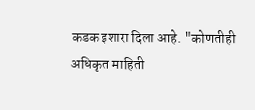कडक इशारा दिला आहे. "कोणतीही अधिकृत माहिती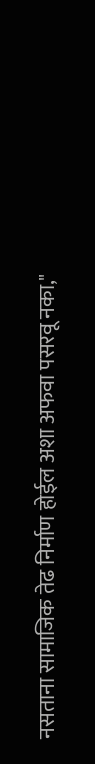नसताना सामाजिक तेढ निर्माण होईल अशा अफवा पसरवू नका,"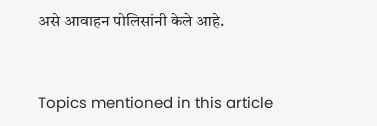असे आवाहन पोलिसांनी केले आहे.


Topics mentioned in this article